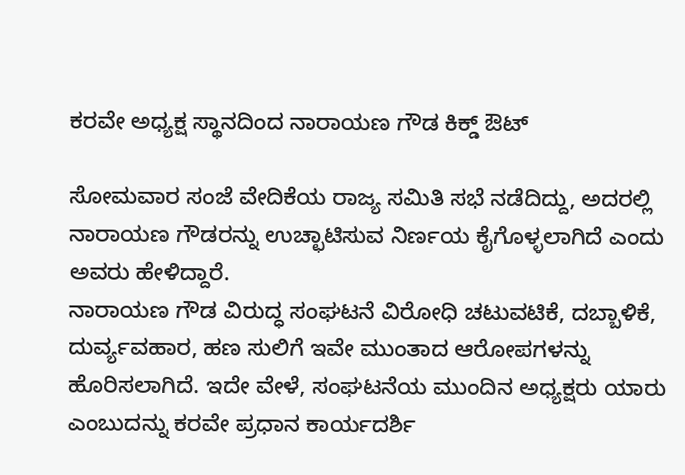ಕರವೇ ಅಧ್ಯಕ್ಷ ಸ್ಥಾನದಿಂದ ನಾರಾಯಣ ಗೌಡ ಕಿಕ್ಡ್ ಔಟ್

ಸೋಮವಾರ ಸಂಜೆ ವೇದಿಕೆಯ ರಾಜ್ಯ ಸಮಿತಿ ಸಭೆ ನಡೆದಿದ್ದು, ಅದರಲ್ಲಿ ನಾರಾಯಣ ಗೌಡರನ್ನು ಉಚ್ಛಾಟಿಸುವ ನಿರ್ಣಯ ಕೈಗೊಳ್ಳಲಾಗಿದೆ ಎಂದು ಅವರು ಹೇಳಿದ್ದಾರೆ.
ನಾರಾಯಣ ಗೌಡ ವಿರುದ್ಧ ಸಂಘಟನೆ ವಿರೋಧಿ ಚಟುವಟಿಕೆ, ದಬ್ಬಾಳಿಕೆ, ದುರ್ವ್ಯವಹಾರ, ಹಣ ಸುಲಿಗೆ ಇವೇ ಮುಂತಾದ ಆರೋಪಗಳನ್ನು ಹೊರಿಸಲಾಗಿದೆ. ಇದೇ ವೇಳೆ, ಸಂಘಟನೆಯ ಮುಂದಿನ ಅಧ್ಯಕ್ಷರು ಯಾರು ಎಂಬುದನ್ನು ಕರವೇ ಪ್ರಧಾನ ಕಾರ್ಯದರ್ಶಿ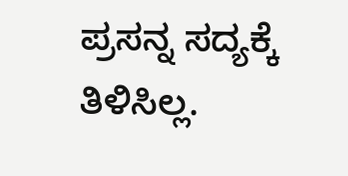ಪ್ರಸನ್ನ ಸದ್ಯಕ್ಕೆ ತಿಳಿಸಿಲ್ಲ.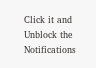Click it and Unblock the Notifications